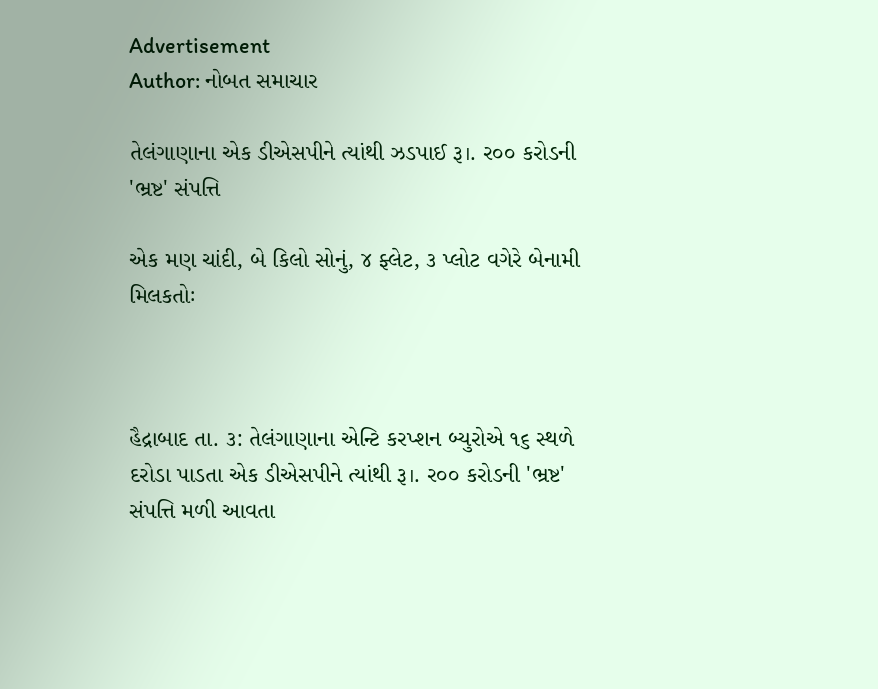Advertisement
Author: નોબત સમાચાર

તેલંગાણાના એક ડીએસપીને ત્યાંથી ઝડપાઈ રૂ।. ર૦૦ કરોડની 'ભ્રષ્ટ' સંપત્તિ

એક મણ ચાંદી, બે કિલો સોનું, ૪ ફ્લેટ, ૩ પ્લોટ વગેરે બેનામી મિલકતોઃ



હૈદ્રાબાદ તા. ૩: તેલંગાણાના એન્ટિ કરપ્શન બ્યુરોએ ૧૬ સ્થળે દરોડા પાડતા એક ડીએસપીને ત્યાંથી રૂ।. ર૦૦ કરોડની 'ભ્રષ્ટ' સંપત્તિ મળી આવતા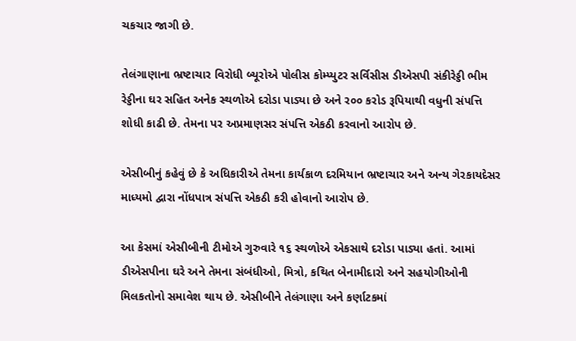ચકચાર જાગી છે.

તેલંગાણાના ભ્રષ્ટાચાર વિરોધી બ્યૂરોએ પોલીસ કોમ્પ્યુટર સર્વિસીસ ડીએસપી સંકીરેડ્ડી ભીમ રેડ્ડીના ઘર સહિત અનેક સ્થળોએ દરોડા પાડ્યા છે અને ર૦૦ કરોડ રૂપિયાથી વધુની સંપત્તિ શોધી કાઢી છે. તેમના પર અપ્રમાણસર સંપત્તિ એકઠી કરવાનો આરોપ છે.

એસીબીનું કહેવું છે કે અધિકારીએ તેમના કાર્યકાળ દરમિયાન ભ્રષ્ટાચાર અને અન્ય ગેરકાયદેસર માધ્યમો દ્વારા નોંધપાત્ર સંપત્તિ એકઠી કરી હોવાનો આરોપ છે.

આ કેસમાં એસીબીની ટીમોએ ગુરુવારે ૧૬ સ્થળોએ એકસાથે દરોડા પાડ્યા હતાં. આમાં ડીએસપીના ઘરે અને તેમના સંબંધીઓ, મિત્રો, કથિત બેનામીદારો અને સહયોગીઓની મિલકતોનો સમાવેશ થાય છે. એસીબીને તેલંગાણા અને કર્ણાટકમાં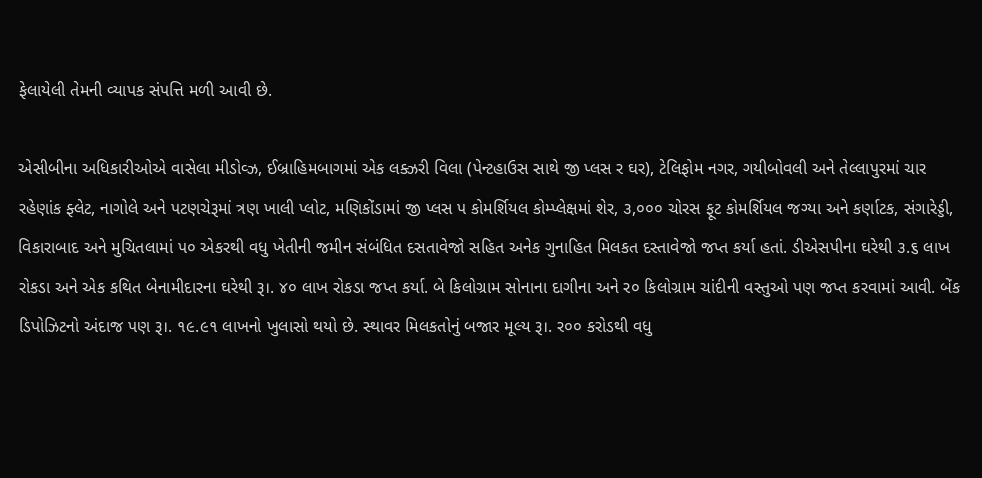ફેલાયેલી તેમની વ્યાપક સંપત્તિ મળી આવી છે.

એસીબીના અધિકારીઓએ વાસેલા મીડોવ્ઝ, ઈબ્રાહિમબાગમાં એક લક્ઝરી વિલા (પેન્ટહાઉસ સાથે જી પ્લસ ર ઘર), ટેલિફોમ નગર, ગયીબોવલી અને તેલ્લાપુરમાં ચાર રહેણાંક ફ્લેટ, નાગોલે અને પટણચેરૂમાં ત્રણ ખાલી પ્લોટ, મણિકોંડામાં જી પ્લસ પ કોમર્શિયલ કોમ્પ્લેક્ષમાં શેર, ૩,૦૦૦ ચોરસ ફૂટ કોમર્શિયલ જગ્યા અને કર્ણાટક, સંગારેડ્ડી, વિકારાબાદ અને મુચિતલામાં પ૦ એકરથી વધુ ખેતીની જમીન સંબંધિત દસતાવેજો સહિત અનેક ગુનાહિત મિલકત દસ્તાવેજો જપ્ત કર્યા હતાં. ડીએસપીના ઘરેથી ૩.૬ લાખ રોકડા અને એક કથિત બેનામીદારના ઘરેથી રૂ।. ૪૦ લાખ રોકડા જપ્ત કર્યા. બે કિલોગ્રામ સોનાના દાગીના અને ર૦ કિલોગ્રામ ચાંદીની વસ્તુઓ પણ જપ્ત કરવામાં આવી. બેંક ડિપોઝિટનો અંદાજ પણ રૂ।. ૧૯.૯૧ લાખનો ખુલાસો થયો છે. સ્થાવર મિલકતોનું બજાર મૂલ્ય રૂ।. ર૦૦ કરોડથી વધુ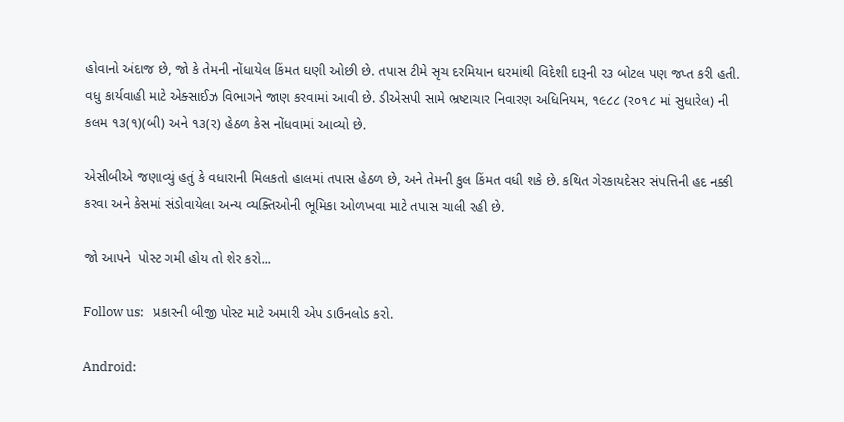હોવાનો અંદાજ છે, જો કે તેમની નોંધાયેલ કિંમત ઘણી ઓછી છે. તપાસ ટીમે સૃચ દરમિયાન ઘરમાંથી વિદેશી દારૂની ર૩ બોટલ પણ જપ્ત કરી હતી. વધુ કાર્યવાહી માટે એક્સાઈઝ વિભાગને જાણ કરવામાં આવી છે. ડીએસપી સામે ભ્રષ્ટાચાર નિવારણ અધિનિયમ, ૧૯૮૮ (ર૦૧૮ માં સુધારેલ) ની કલમ ૧૩(૧)(બી) અને ૧૩(ર) હેઠળ કેસ નોંધવામાં આવ્યો છે.

એસીબીએ જણાવ્યું હતું કે વધારાની મિલકતો હાલમાં તપાસ હેઠળ છે, અને તેમની કુલ કિંમત વધી શકે છે. કથિત ગેરકાયદેસર સંપત્તિની હદ નક્કી કરવા અને કેસમાં સંડોવાયેલા અન્ય વ્યક્તિઓની ભૂમિકા ઓળખવા માટે તપાસ ચાલી રહી છે.

જો આપને  પોસ્ટ ગમી હોય તો શેર કરો...

Follow us:   પ્રકારની બીજી પોસ્ટ માટે અમારી એપ ડાઉનલોડ કરો.

Android: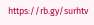https://rb.gy/surhtv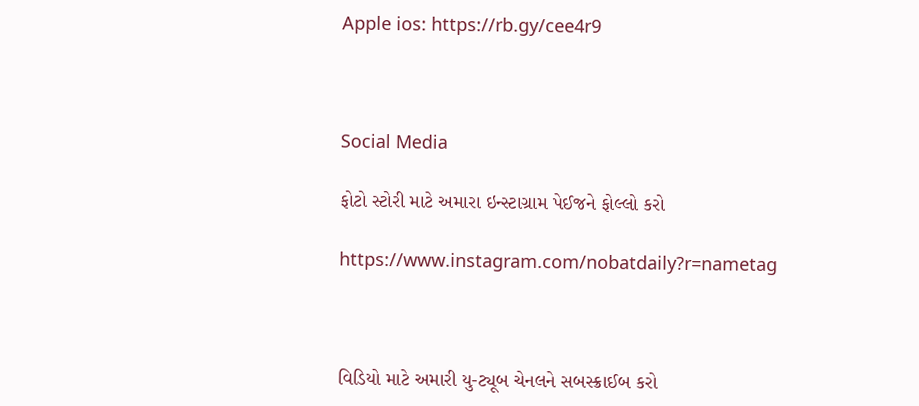Apple ios: https://rb.gy/cee4r9



Social Media

ફોટો સ્ટોરી માટે અમારા ઇન્સ્ટાગ્રામ પેઈજને ફોલ્લો કરો

https://www.instagram.com/nobatdaily?r=nametag



વિડિયો માટે અમારી યુ-ટ્યૂબ ચેનલને સબસ્ક્રાઈબ કરો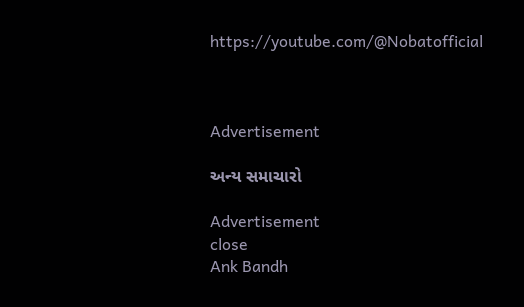https://youtube.com/@Nobatofficial



Advertisement

અન્ય સમાચારો

Advertisement
close
Ank Bandh